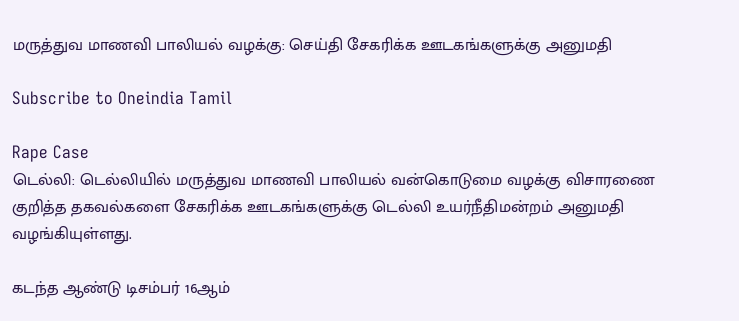மருத்துவ மாணவி பாலியல் வழக்கு: செய்தி சேகரிக்க ஊடகங்களுக்கு அனுமதி

Subscribe to Oneindia Tamil

Rape Case
டெல்லி: டெல்லியில் மருத்துவ மாணவி பாலியல் வன்கொடுமை வழக்கு விசாரணை குறித்த தகவல்களை சேகரிக்க ஊடகங்களுக்கு டெல்லி உயர்நீதிமன்றம் அனுமதி வழங்கியுள்ளது.

கடந்த ஆண்டு டிசம்பர் 16ஆம்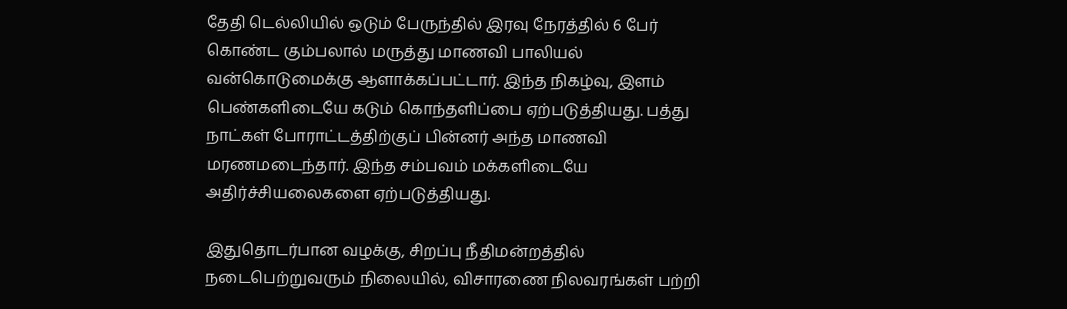தேதி டெல்லியில் ஒடும் பேருந்தில் இரவு நேரத்தில் 6 பேர் கொண்ட கும்பலால் மருத்து மாணவி பாலியல் வன்கொடுமைக்கு ஆளாக்கப்பட்டார். இந்த நிகழ்வு, இளம் பெண்களிடையே கடும் கொந்தளிப்பை ஏற்படுத்தியது. பத்து நாட்கள் போராட்டத்திற்குப் பின்னர் அந்த மாணவி மரணமடைந்தார். இந்த சம்பவம் மக்களிடையே அதிர்ச்சியலைகளை ஏற்படுத்தியது.

இதுதொடர்பான வழக்கு, சிறப்பு நீதிமன்றத்தில் நடைபெற்றுவரும் நிலையில், விசாரணை நிலவரங்கள் பற்றி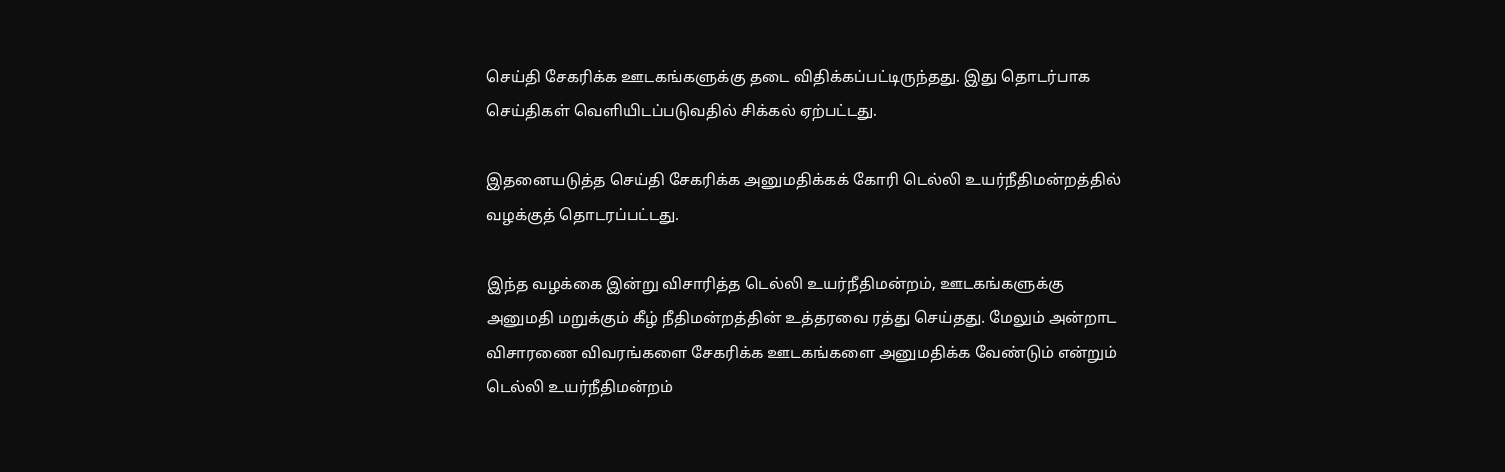செய்தி சேகரிக்க ஊடகங்களுக்கு தடை விதிக்கப்பட்டிருந்தது. இது தொடர்பாக செய்திகள் வெளியிடப்படுவதில் சிக்கல் ஏற்பட்டது.

இதனையடுத்த செய்தி சேகரிக்க அனுமதிக்கக் கோரி டெல்லி உயர்நீதிமன்றத்தில் வழக்குத் தொடரப்பட்டது.

இந்த வழக்கை இன்று விசாரித்த டெல்லி உயர்நீதிமன்றம், ஊடகங்களுக்கு அனுமதி மறுக்கும் கீழ் நீதிமன்றத்தின் உத்தரவை ரத்து செய்தது. மேலும் அன்றாட விசாரணை விவரங்களை சேகரிக்க ஊடகங்களை அனுமதிக்க வேண்டும் என்றும் டெல்லி உயர்நீதிமன்றம்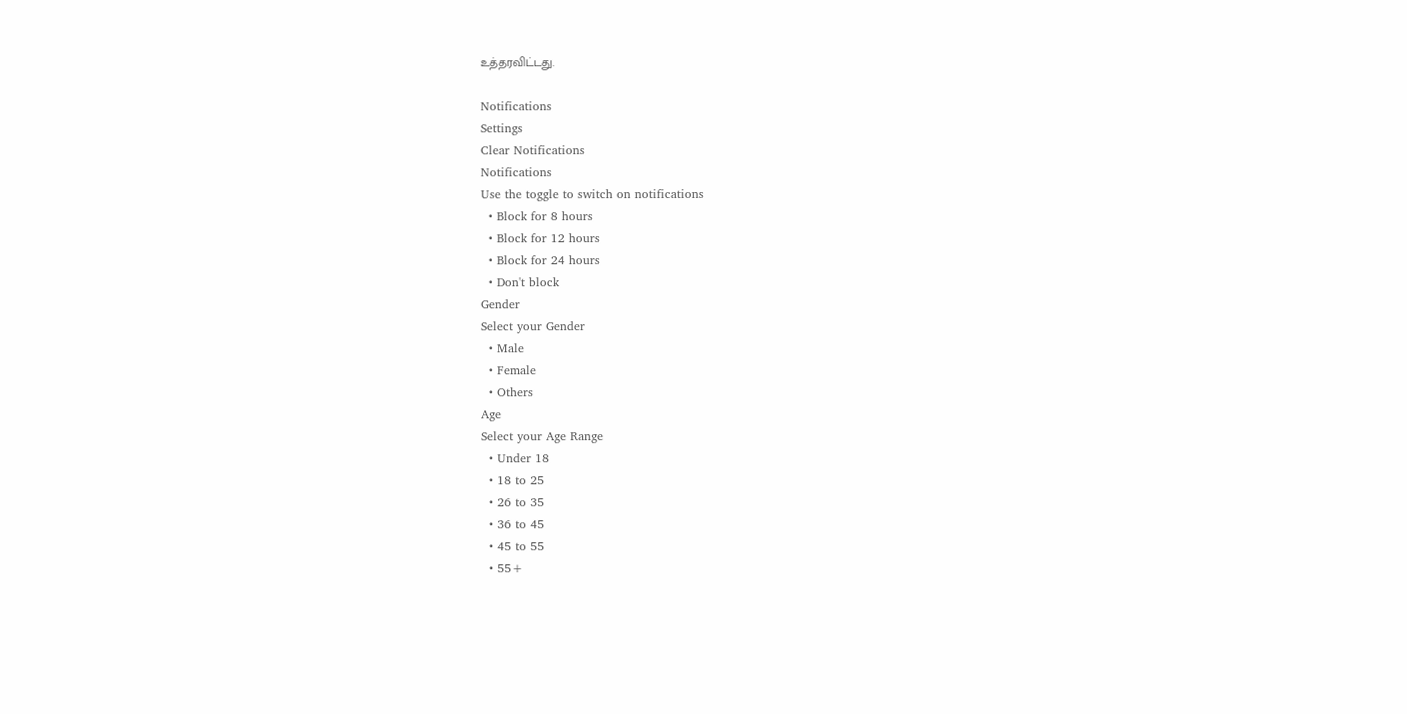உத்தரவிட்டது.

Notifications
Settings
Clear Notifications
Notifications
Use the toggle to switch on notifications
  • Block for 8 hours
  • Block for 12 hours
  • Block for 24 hours
  • Don't block
Gender
Select your Gender
  • Male
  • Female
  • Others
Age
Select your Age Range
  • Under 18
  • 18 to 25
  • 26 to 35
  • 36 to 45
  • 45 to 55
  • 55+